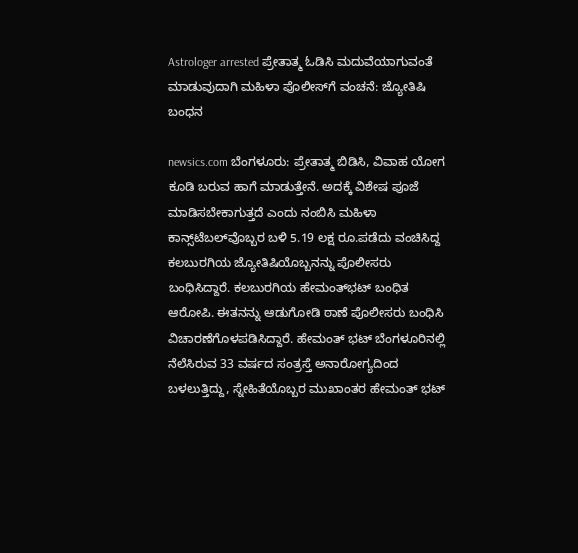Astrologer arrested ಪ್ರೇತಾತ್ಮ ಓಡಿಸಿ ಮದುವೆಯಾಗುವಂತೆ ಮಾಡುವುದಾಗಿ ಮಹಿಳಾ ಪೊಲೀಸ್‌ಗೆ ವಂಚನೆ: ಜ್ಯೋತಿಷಿ ಬಂಧನ

newsics.com ಬೆಂಗಳೂರು: ಪ್ರೇತಾತ್ಮ ಬಿಡಿಸಿ, ವಿವಾಹ ಯೋಗ ಕೂಡಿ ಬರುವ ಹಾಗೆ ಮಾಡುತ್ತೇನೆ. ಅದಕ್ಕೆ ವಿಶೇಷ ಪೂಜೆ ಮಾಡಿಸಬೇಕಾಗುತ್ತದೆ ಎಂದು ನಂಬಿಸಿ ಮಹಿಳಾ ಕಾನ್ಸ್‌ಟೆಬಲ್‌ವೊಬ್ಬರ ಬಳಿ 5.19 ಲಕ್ಷ ರೂ.ಪಡೆದು ವಂಚಿಸಿದ್ದ ಕಲಬುರಗಿಯ ಜ್ಯೋತಿಷಿಯೊಬ್ಬನನ್ನು ಪೊಲೀಸರು ಬಂಧಿಸಿದ್ದಾರೆ. ಕಲಬುರಗಿಯ ಹೇಮಂತ್‌ಭಟ್‌ ಬಂಧಿತ ಆರೋಪಿ. ಈತನನ್ನು ಆಡುಗೋಡಿ ಠಾಣೆ ಪೊಲೀಸರು ಬಂಧಿಸಿ ವಿಚಾರಣೆಗೊಳಪಡಿಸಿದ್ದಾರೆ. ಹೇಮಂತ್‌ ಭಟ್ ಬೆಂಗಳೂರಿನಲ್ಲಿ ನೆಲೆಸಿರುವ 33 ವರ್ಷದ ಸಂತ್ರಸ್ತೆ ಅನಾರೋಗ್ಯದಿಂದ ಬಳಲುತ್ತಿದ್ದು, ಸ್ನೇಹಿತೆಯೊಬ್ಬರ ಮುಖಾಂತರ ಹೇಮಂತ್‌ ಭಟ್‌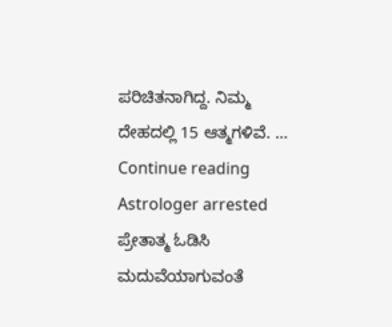ಪರಿಚಿತನಾಗಿದ್ದ. ನಿಮ್ಮ ದೇಹದಲ್ಲಿ 15 ಆತ್ಮಗಳಿವೆ. … Continue reading Astrologer arrested ಪ್ರೇತಾತ್ಮ ಓಡಿಸಿ ಮದುವೆಯಾಗುವಂತೆ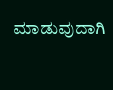ಮಾಡುವುದಾಗಿ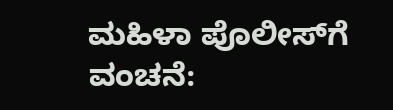ಮಹಿಳಾ ಪೊಲೀಸ್‌ಗೆ ವಂಚನೆ: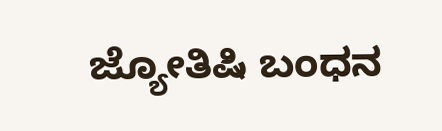ಜ್ಯೋತಿಷಿ ಬಂಧನ